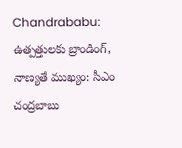Chandrababu: ఉత్పత్తులకు బ్రాండింగ్, నాణ్యతే ముఖ్యం: సీఎం చంద్రబాబు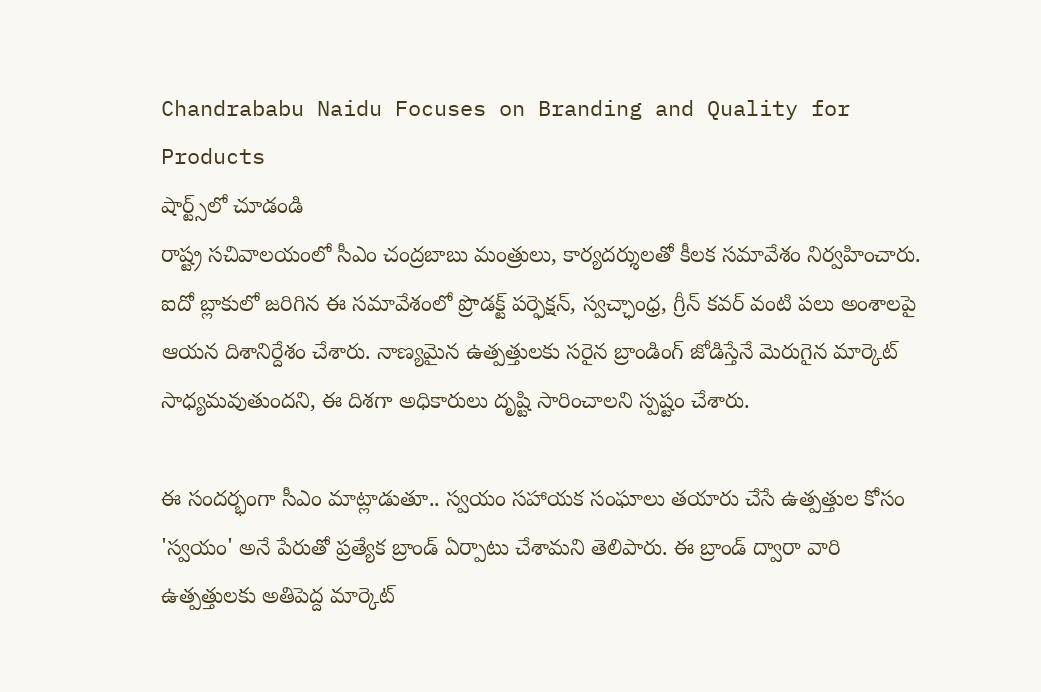Chandrababu Naidu Focuses on Branding and Quality for Products
షార్ట్స్‌లో చూడండి
రాష్ట్ర సచివాలయంలో సీఎం చంద్రబాబు మంత్రులు, కార్యదర్శులతో కీలక సమావేశం నిర్వహించారు. ఐదో బ్లాకులో జరిగిన ఈ సమావేశంలో ప్రొడక్ట్ పర్ఫెక్షన్, స్వచ్ఛాంధ్ర, గ్రీన్ కవర్ వంటి పలు అంశాలపై ఆయన దిశానిర్దేశం చేశారు. నాణ్యమైన ఉత్పత్తులకు సరైన బ్రాండింగ్ జోడిస్తేనే మెరుగైన మార్కెట్ సాధ్యమవుతుందని, ఈ దిశగా అధికారులు దృష్టి సారించాలని స్పష్టం చేశారు.

ఈ సందర్భంగా సీఎం మాట్లాడుతూ.. స్వయం సహాయక సంఘాలు తయారు చేసే ఉత్పత్తుల కోసం 'స్వయం' అనే పేరుతో ప్రత్యేక బ్రాండ్ ఏర్పాటు చేశామని తెలిపారు. ఈ బ్రాండ్ ద్వారా వారి ఉత్పత్తులకు అతిపెద్ద మార్కెట్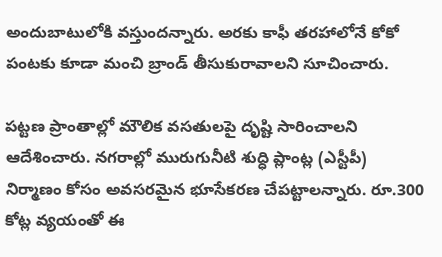అందుబాటులోకి వస్తుందన్నారు. అరకు కాఫీ తరహాలోనే కోకో పంటకు కూడా మంచి బ్రాండ్ తీసుకురావాలని సూచించారు.

పట్టణ ప్రాంతాల్లో మౌలిక వసతులపై దృష్టి సారించాలని ఆదేశించారు. నగరాల్లో మురుగునీటి శుద్ధి ప్లాంట్ల (ఎస్టీపీ) నిర్మాణం కోసం అవసరమైన భూసేకరణ చేపట్టాలన్నారు. రూ.300 కోట్ల వ్యయంతో ఈ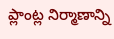ప్లాంట్ల నిర్మాణాన్ని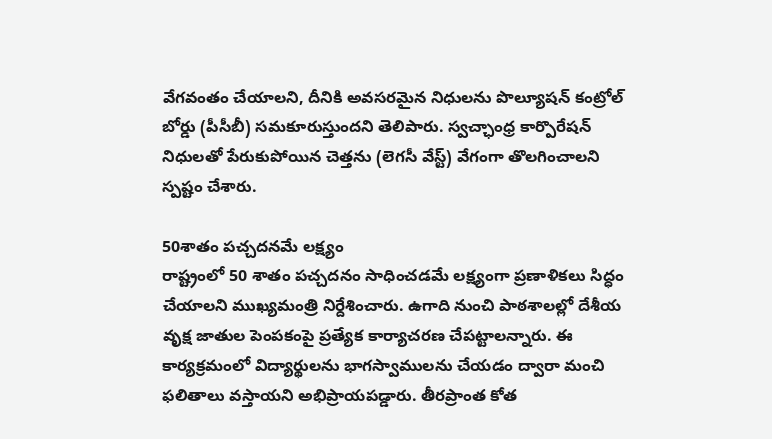వేగవంతం చేయాలని, దీనికి అవసరమైన నిధులను పొల్యూషన్ కంట్రోల్ బోర్డు (పీసీబీ) సమకూరుస్తుందని తెలిపారు. స్వచ్ఛాంధ్ర కార్పొరేషన్ నిధులతో పేరుకుపోయిన చెత్తను (లెగసీ వేస్ట్) వేగంగా తొలగించాలని స్పష్టం చేశారు.

50శాతం పచ్చదనమే లక్ష్యం
రాష్ట్రంలో 50 శాతం పచ్చదనం సాధించడమే లక్ష్యంగా ప్రణాళికలు సిద్ధం చేయాలని ముఖ్యమంత్రి నిర్దేశించారు. ఉగాది నుంచి పాఠశాలల్లో దేశీయ వృక్ష జాతుల పెంపకంపై ప్రత్యేక కార్యాచరణ చేపట్టాలన్నారు. ఈ కార్యక్రమంలో విద్యార్థులను భాగస్వాములను చేయడం ద్వారా మంచి ఫలితాలు వస్తాయని అభిప్రాయపడ్డారు. తీరప్రాంత కోత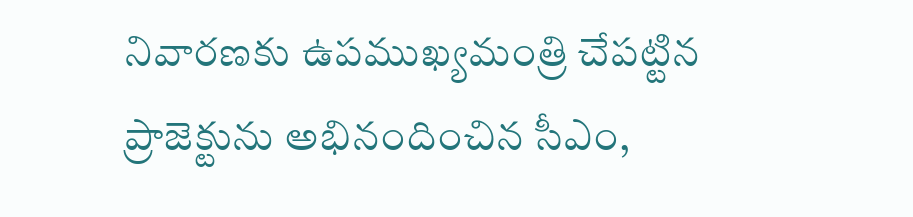నివారణకు ఉపముఖ్యమంత్రి చేపట్టిన ప్రాజెక్టును అభినందించిన సీఎం,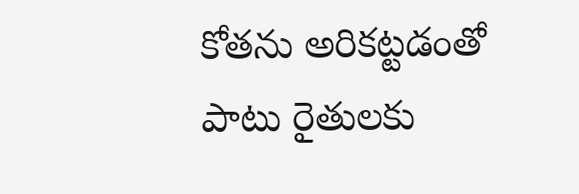కోతను అరికట్టడంతో పాటు రైతులకు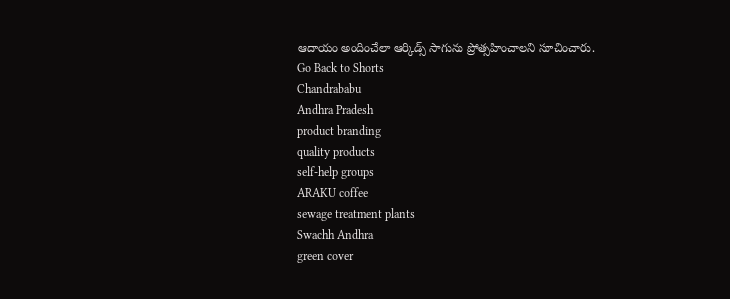ఆదాయం అందించేలా ఆర్కిడ్స్ సాగును ప్రోత్సహించాలని సూచించారు.
Go Back to Shorts
Chandrababu
Andhra Pradesh
product branding
quality products
self-help groups
ARAKU coffee
sewage treatment plants
Swachh Andhra
green cover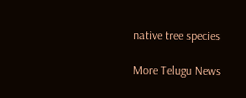native tree species

More Telugu News